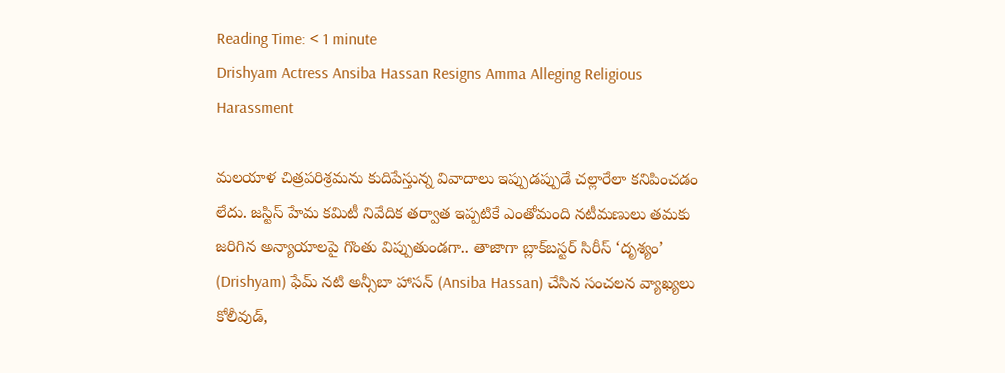Reading Time: < 1 minute
Drishyam Actress Ansiba Hassan Resigns Amma Alleging Religious Harassment

మలయాళ చిత్రపరిశ్రమను కుదిపేస్తున్న వివాదాలు ఇప్పుడప్పుడే చల్లారేలా కనిపించడం లేదు. జస్టిస్ హేమ కమిటీ నివేదిక తర్వాత ఇప్పటికే ఎంతోమంది నటీమణులు తమకు జరిగిన అన్యాయాలపై గొంతు విప్పుతుండగా.. తాజాగా బ్లాక్‌బస్టర్ సిరీస్ ‘దృశ్యం’ (Drishyam) ఫేమ్ నటి అన్సీబా హాసన్ (Ansiba Hassan) చేసిన సంచలన వ్యాఖ్యలు కోలీవుడ్,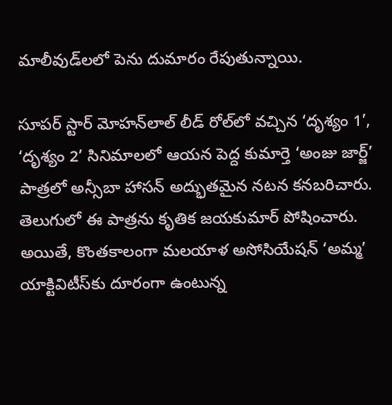మాలీవుడ్‌లలో పెను దుమారం రేపుతున్నాయి.

సూపర్ స్టార్ మోహన్‌లాల్ లీడ్ రోల్‌లో వచ్చిన ‘దృశ్యం 1’, ‘దృశ్యం 2’ సినిమాలలో ఆయన పెద్ద కుమార్తె ‘అంజు జార్జ్’ పాత్రలో అన్సీబా హాసన్ అద్భుతమైన నటన కనబరిచారు. తెలుగులో ఈ పాత్రను కృతిక జయకుమార్ పోషించారు. అయితే, కొంతకాలంగా మలయాళ అసోసియేషన్ ‘అమ్మ’ యాక్టివిటీస్‌కు దూరంగా ఉంటున్న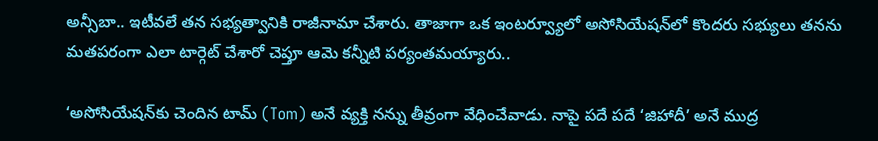అన్సీబా.. ఇటీవలే తన సభ్యత్వానికి రాజీనామా చేశారు. తాజాగా ఒక ఇంటర్వ్యూలో అసోసియేషన్‌లో కొందరు సభ్యులు తనను మతపరంగా ఎలా టార్గెట్ చేశారో చెప్తూ ఆమె కన్నీటి పర్యంతమయ్యారు..

‘అసోసియేషన్‌కు చెందిన టామ్ (Tom) అనే వ్యక్తి నన్ను తీవ్రంగా వేధించేవాడు. నాపై పదే పదే ‘జిహాదీ’ అనే ముద్ర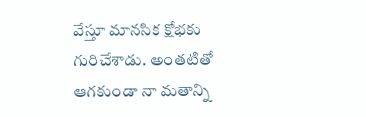వేస్తూ మానసిక క్షోభకు గురిచేశాడు. అంతటితో ఆగకుండా నా మతాన్ని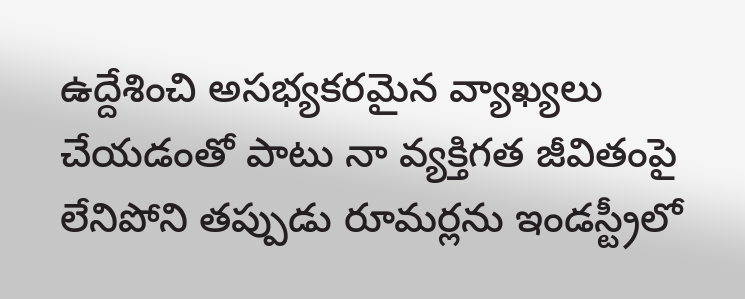ఉద్దేశించి అసభ్యకరమైన వ్యాఖ్యలు చేయడంతో పాటు నా వ్యక్తిగత జీవితంపై లేనిపోని తప్పుడు రూమర్లను ఇండస్ట్రీలో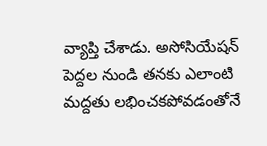వ్యాప్తి చేశాడు. అసోసియేషన్ పెద్దల నుండి తనకు ఎలాంటి మద్దతు లభించకపోవడంతోనే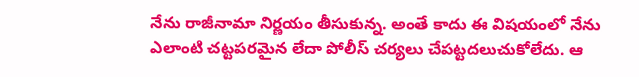నేను రాజీనామా నిర్ణయం తీసుకున్న. అంతే కాదు ఈ విషయంలో నేను ఎలాంటి చట్టపరమైన లేదా పోలీస్ చర్యలు చేపట్టదలుచుకోలేదు. ఆ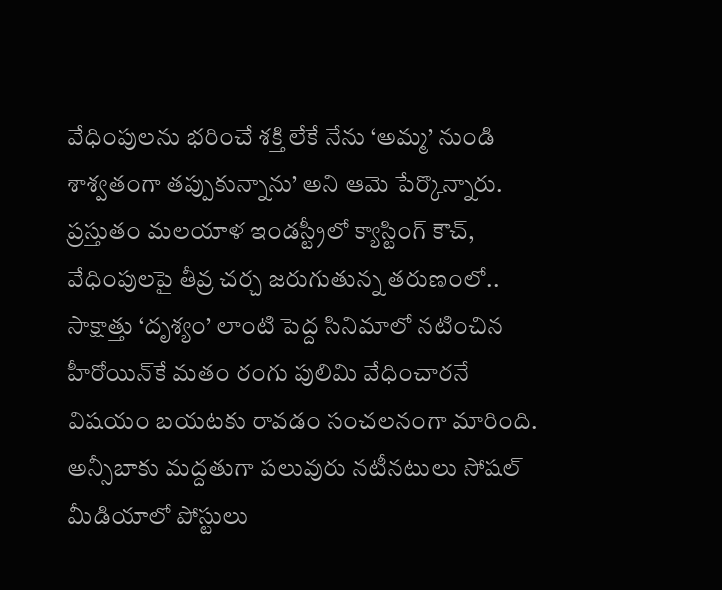వేధింపులను భరించే శక్తి లేకే నేను ‘అమ్మ’ నుండి శాశ్వతంగా తప్పుకున్నాను’ అని ఆమె పేర్కొన్నారు. ప్రస్తుతం మలయాళ ఇండస్ట్రీలో క్యాస్టింగ్ కౌచ్, వేధింపులపై తీవ్ర చర్చ జరుగుతున్న తరుణంలో.. సాక్షాత్తు ‘దృశ్యం’ లాంటి పెద్ద సినిమాలో నటించిన హీరోయిన్‌కే మతం రంగు పులిమి వేధించారనే విషయం బయటకు రావడం సంచలనంగా మారింది. అన్సీబాకు మద్దతుగా పలువురు నటీనటులు సోషల్ మీడియాలో పోస్టులు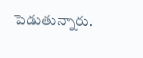పెడుతున్నారు.